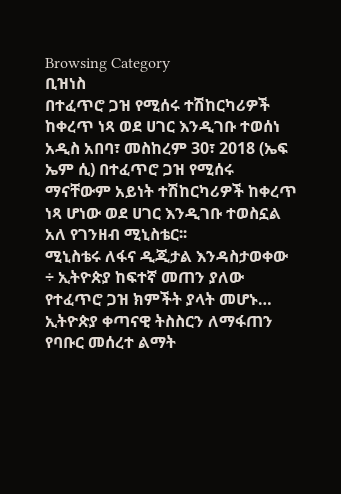Browsing Category
ቢዝነስ
በተፈጥሮ ጋዝ የሚሰሩ ተሽከርካሪዎች ከቀረጥ ነጻ ወደ ሀገር እንዲገቡ ተወሰነ
አዲስ አበባ፣ መስከረም 30፣ 2018 (ኤፍ ኤም ሲ) በተፈጥሮ ጋዝ የሚሰሩ ማናቸውም አይነት ተሽከርካሪዎች ከቀረጥ ነጻ ሆነው ወደ ሀገር እንዲገቡ ተወስኗል አለ የገንዘብ ሚኒስቴር፡፡
ሚኒስቴሩ ለፋና ዲጂታል እንዳስታወቀው ÷ ኢትዮጵያ ከፍተኛ መጠን ያለው የተፈጥሮ ጋዝ ክምችት ያላት መሆኑ…
ኢትዮጵያ ቀጣናዊ ትስስርን ለማፋጠን የባቡር መሰረተ ልማት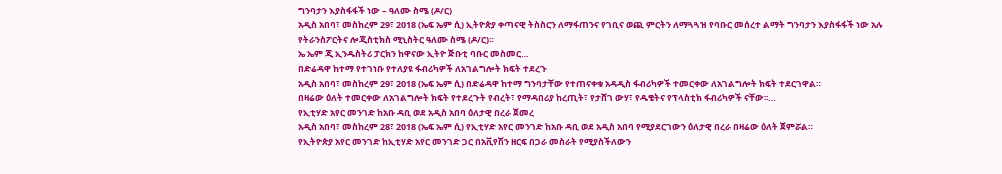ግንባታን እያስፋፋች ነው – ዓለሙ ስሜ (ዶ/ር)
አዲስ አበባ፣ መስከረም 29፣ 2018 (ኤፍ ኤም ሲ) ኢትዮጵያ ቀጣናዊ ትስስርን ለማፋጠንና የገቢና ወጪ ምርትን ለማጓጓዝ የባቡር መሰረተ ልማት ግንባታን እያስፋፋች ነው አሉ የትራንስፖርትና ሎጂስቲክስ ሚኒስትር ዓለሙ ስሜ (ዶ/ር)።
ኤ ኤም ጂ ኢንዱስትሪ ፓርክን ከዋናው ኢትዮ ጅቡቲ ባቡር መስመር…
በድሬዳዋ ከተማ የተገነቡ የተለያዩ ፋብሪካዎች ለአገልግሎት ክፍት ተደረጉ
አዲስ አበባ፣ መስከረም 29፣ 2018 (ኤፍ ኤም ሲ) በድሬዳዋ ከተማ ግንባታቸው የተጠናቀቁ አዳዲስ ፋብሪካዎች ተመርቀው ለአገልግሎት ክፍት ተደርገዋል።
በዛሬው ዕለት ተመርቀው ለአገልግሎት ክፍት የተደረጉት የብረት፣ የማዳበሪያ ከረጢት፣ የታሸገ ውሃ፣ የዱቄትና የፕላስቲክ ፋብሪካዎች ናቸው፡፡…
የኢቲሃድ አየር መንገድ ከአቡ ዳቢ ወደ አዲስ አበባ ዕለታዊ በረራ ጀመረ
አዲስ አበባ፣ መስከረም 28፣ 2018 (ኤፍ ኤም ሲ) የኢቲሃድ አየር መንገድ ከአቡ ዳቢ ወደ አዲስ አበባ የሚያደርገውን ዕለታዊ በረራ በዛሬው ዕለት ጀምሯል።
የኢትዮጵያ አየር መንገድ ከኢቲሃድ አየር መንገድ ጋር በአቪየሽን ዘርፍ በጋራ መስራት የሚያስችለውን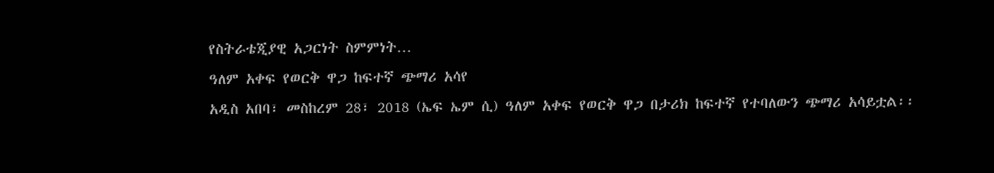የስትራቴጂያዊ አጋርነት ስምምነት…
ዓለም አቀፍ የወርቅ ዋጋ ከፍተኛ ጭማሪ አሳየ
አዲስ አበባ፣ መስከረም 28፣ 2018 (ኤፍ ኤም ሲ) ዓለም አቀፍ የወርቅ ዋጋ በታሪክ ከፍተኛ የተባለውን ጭማሪ አሳይቷል፡፡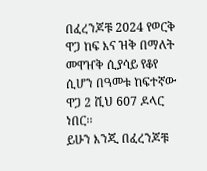በፈረንጆቹ 2024 የወርቅ ዋጋ ከፍ እና ዝቅ በማለት መዋዠቅ ሲያሳይ የቆየ ሲሆን በዓመቱ ከፍተኛው ዋጋ 2 ሺህ 607 ዶላር ነበር፡፡
ይሁን እንጂ በፈረንጆቹ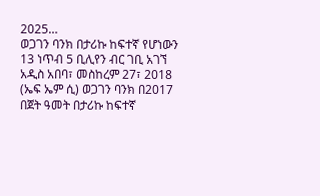2025…
ወጋገን ባንክ በታሪኩ ከፍተኛ የሆነውን 13 ነጥብ 5 ቢሊየን ብር ገቢ አገኘ
አዲስ አበባ፣ መስከረም 27፣ 2018 (ኤፍ ኤም ሲ) ወጋገን ባንክ በ2017 በጀት ዓመት በታሪኩ ከፍተኛ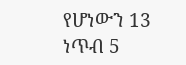የሆነውን 13 ነጥብ 5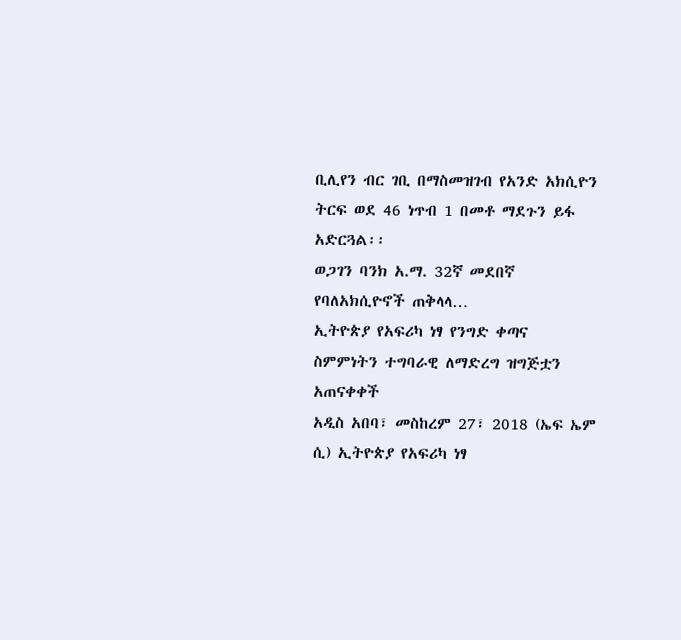ቢሊየን ብር ገቢ በማስመዝገብ የአንድ አክሲዮን ትርፍ ወደ 46 ነጥብ 1 በመቶ ማደጉን ይፋ አድርጓል፡፡
ወጋገን ባንክ አ.ማ. 32ኛ መደበኛ የባለአክሲዮኖች ጠቅላላ…
ኢትዮጵያ የአፍሪካ ነፃ የንግድ ቀጣና ስምምነትን ተግባራዊ ለማድረግ ዝግጅቷን አጠናቀቀች
አዲስ አበባ፣ መስከረም 27፣ 2018 (ኤፍ ኤም ሲ) ኢትዮጵያ የአፍሪካ ነፃ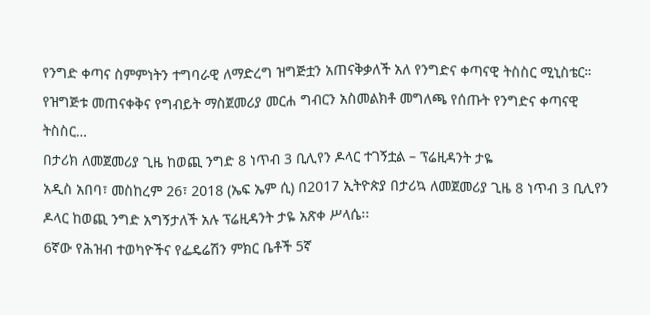የንግድ ቀጣና ስምምነትን ተግባራዊ ለማድረግ ዝግጅቷን አጠናቅቃለች አለ የንግድና ቀጣናዊ ትስስር ሚኒስቴር።
የዝግጅቱ መጠናቀቅና የግብይት ማስጀመሪያ መርሐ ግብርን አስመልክቶ መግለጫ የሰጡት የንግድና ቀጣናዊ ትስስር…
በታሪክ ለመጀመሪያ ጊዜ ከወጪ ንግድ 8 ነጥብ 3 ቢሊየን ዶላር ተገኝቷል – ፕሬዚዳንት ታዬ
አዲስ አበባ፣ መስከረም 26፣ 2018 (ኤፍ ኤም ሲ) በ2017 ኢትዮጵያ በታሪኳ ለመጀመሪያ ጊዜ 8 ነጥብ 3 ቢሊየን ዶላር ከወጪ ንግድ አግኝታለች አሉ ፕሬዚዳንት ታዬ አጽቀ ሥላሴ፡፡
6ኛው የሕዝብ ተወካዮችና የፌዴሬሽን ምክር ቤቶች 5ኛ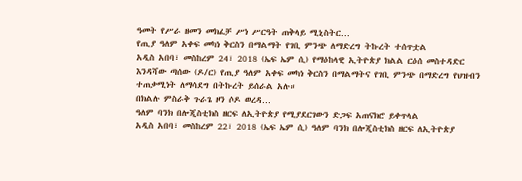ዓመት የሥራ ዘመን መክፈቻ ሥነ ሥርዓት ጠቅላይ ሚኒስትር…
የጢያ ዓለም አቀፍ መካነ ቅርስን በማልማት የገቢ ምንጭ ለማድረግ ትኩረት ተሰጥቷል
አዲስ አበባ፣ መስከረም 24፣ 2018 (ኤፍ ኤም ሲ) የማዕከላዊ ኢትዮጵያ ክልል ርዕሰ መስተዳድር እንዳሻው ጣሰው (ዶ/ር) የጢያ ዓለም አቀፍ መካነ ቅርስን በማልማትና የገቢ ምንጭ በማድረግ የህዝብን ተጠቃሚነት ለማሳደግ በትኩረት ይሰራል አሉ።
በክልሉ ምስራቅ ጉራጌ ዞን ሶዶ ወረዳ…
ዓለም ባንክ በሎጂስቲክስ ዘርፍ ለኢትዮጵያ የሚያደርገውን ድጋፍ አጠናክሮ ይቀጥላል
አዲስ አበባ፣ መስከረም 22፣ 2018 (ኤፍ ኤም ሲ) ዓለም ባንክ በሎጂስቲክስ ዘርፍ ለኢትዮጵያ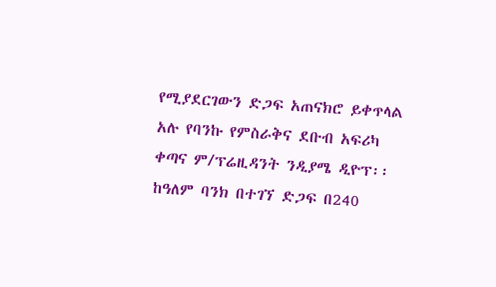የሚያደርገውን ድጋፍ አጠናክሮ ይቀጥላል አሉ የባንኩ የምስራቅና ደቡብ አፍሪካ ቀጣና ም/ፕሬዚዳንት ንዲያሜ ዲዮፕ፡፡
ከዓለም ባንክ በተገኘ ድጋፍ በ240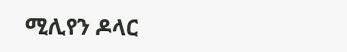ሚሊየን ዶላር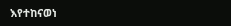እየተከናወነ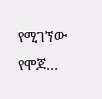የሚገኘው የሞጆ…